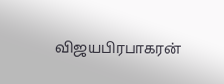விஜயபிரபாகரன்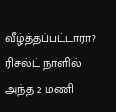வீழ்த்தப்பட்டாரா? ரிசல்ட் நாளில் அந்த 2 மணி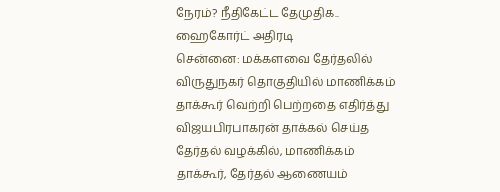நேரம்? நீதிகேட்ட தேமுதிக.. ஹைகோர்ட் அதிரடி
சென்னை: மக்களவை தேர்தலில் விருதுநகர் தொகுதியில் மாணிக்கம் தாக்கூர் வெற்றி பெற்றதை எதிர்த்து விஜயபிரபாகரன் தாக்கல் செய்த தேர்தல் வழக்கில், மாணிக்கம் தாக்கூர், தேர்தல் ஆணையம்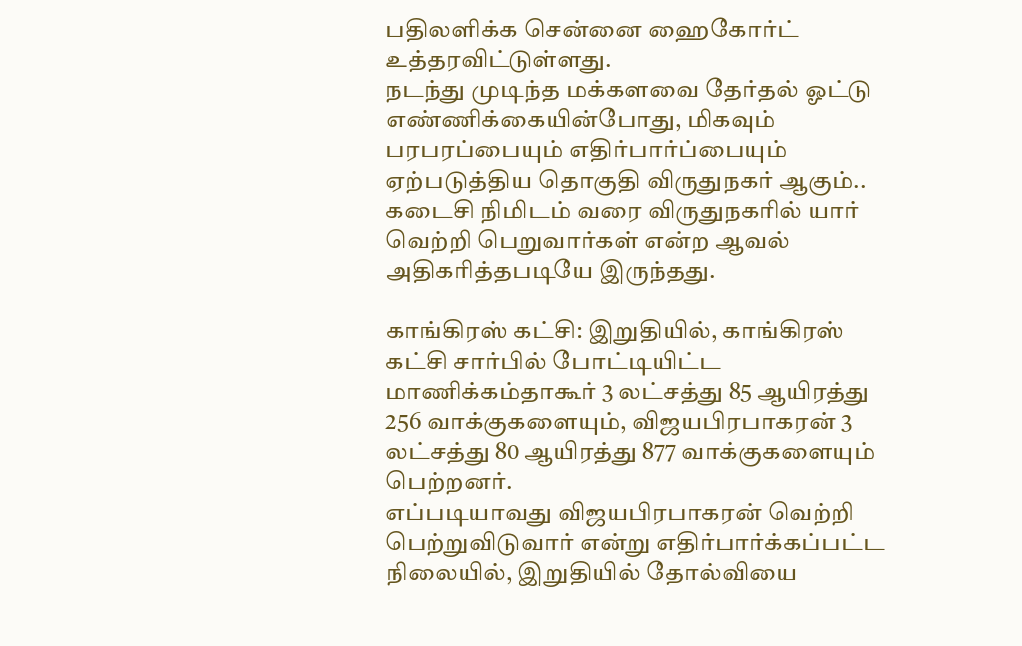பதிலளிக்க சென்னை ஹைகோர்ட் உத்தரவிட்டுள்ளது.
நடந்து முடிந்த மக்களவை தேர்தல் ஓட்டு எண்ணிக்கையின்போது, மிகவும் பரபரப்பையும் எதிர்பார்ப்பையும் ஏற்படுத்திய தொகுதி விருதுநகர் ஆகும்.. கடைசி நிமிடம் வரை விருதுநகரில் யார் வெற்றி பெறுவார்கள் என்ற ஆவல் அதிகரித்தபடியே இருந்தது.

காங்கிரஸ் கட்சி: இறுதியில், காங்கிரஸ் கட்சி சார்பில் போட்டியிட்ட மாணிக்கம்தாகூர் 3 லட்சத்து 85 ஆயிரத்து 256 வாக்குகளையும், விஜயபிரபாகரன் 3 லட்சத்து 80 ஆயிரத்து 877 வாக்குகளையும் பெற்றனர்.
எப்படியாவது விஜயபிரபாகரன் வெற்றி பெற்றுவிடுவார் என்று எதிர்பார்க்கப்பட்ட நிலையில், இறுதியில் தோல்வியை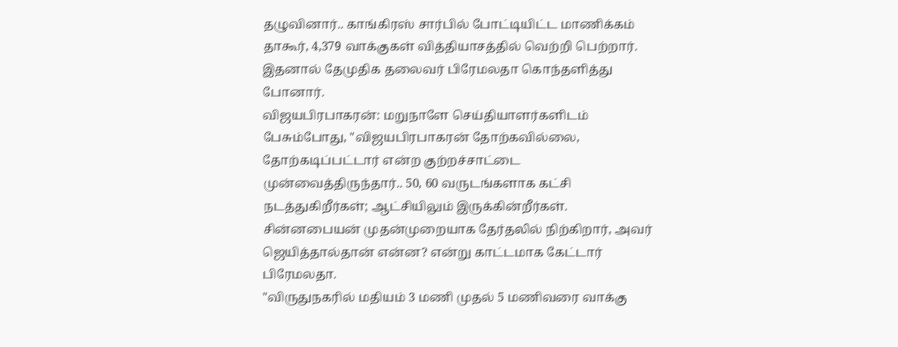தழுவினார்.. காங்கிரஸ் சார்பில் போட்டியிட்ட மாணிக்கம் தாகூர், 4,379 வாக்குகள் வித்தியாசத்தில் வெற்றி பெற்றார். இதனால் தேமுதிக தலைவர் பிரேமலதா கொந்தளித்து போனார்.
விஜயபிரபாகரன்: மறுநாளே செய்தியாளர்களிடம் பேசும்போது, "விஜயபிரபாகரன் தோற்கவில்லை, தோற்கடிப்பட்டார் என்ற குற்றச்சாட்டை முன்வைத்திருந்தார்.. 50, 60 வருடங்களாக கட்சி நடத்துகிறீர்கள்; ஆட்சியிலும் இருக்கின்றீர்கள். சின்னபையன் முதன்முறையாக தேர்தலில் நிற்கிறார், அவர் ஜெயித்தால்தான் என்ன? என்று காட்டமாக கேட்டார் பிரேமலதா.
"விருதுநகரில் மதியம் 3 மணி முதல் 5 மணிவரை வாக்கு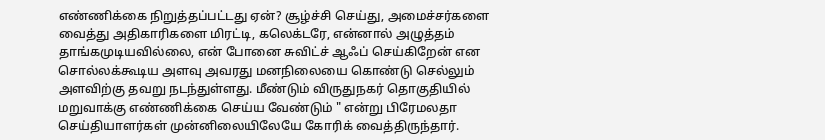எண்ணிக்கை நிறுத்தப்பட்டது ஏன்? சூழ்ச்சி செய்து, அமைச்சர்களை வைத்து அதிகாரிகளை மிரட்டி, கலெக்டரே, என்னால் அழுத்தம் தாங்கமுடியவில்லை, என் போனை சுவிட்ச் ஆஃப் செய்கிறேன் என சொல்லக்கூடிய அளவு அவரது மனநிலையை கொண்டு செல்லும் அளவிற்கு தவறு நடந்துள்ளது. மீண்டும் விருதுநகர் தொகுதியில் மறுவாக்கு எண்ணிக்கை செய்ய வேண்டும் " என்று பிரேமலதா செய்தியாளர்கள் முன்னிலையிலேயே கோரிக் வைத்திருந்தார்.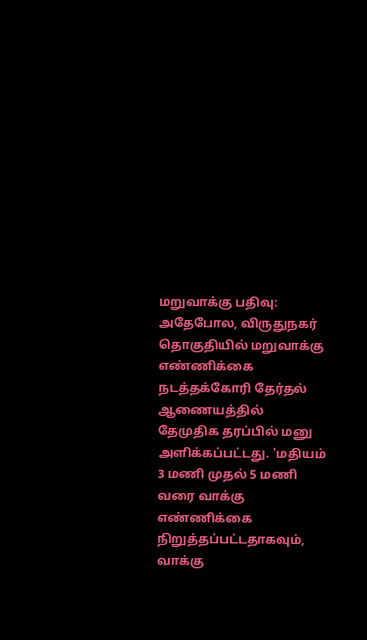மறுவாக்கு பதிவு: அதேபோல, விருதுநகர் தொகுதியில் மறுவாக்கு எண்ணிக்கை நடத்தக்கோரி தேர்தல் ஆணையத்தில் தேமுதிக தரப்பில் மனு அளிக்கப்பட்டது. 'மதியம் 3 மணி முதல் 5 மணி வரை வாக்கு எண்ணிக்கை நிறுத்தப்பட்டதாகவும், வாக்கு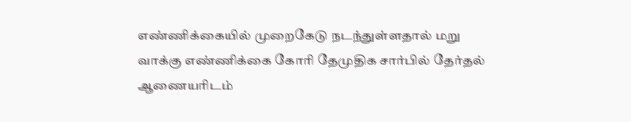எண்ணிக்கையில் முறைகேடு நடந்துள்ளதால் மறு வாக்கு எண்ணிக்கை கோரி தேமுதிக சார்பில் தேர்தல் ஆணையரிடம்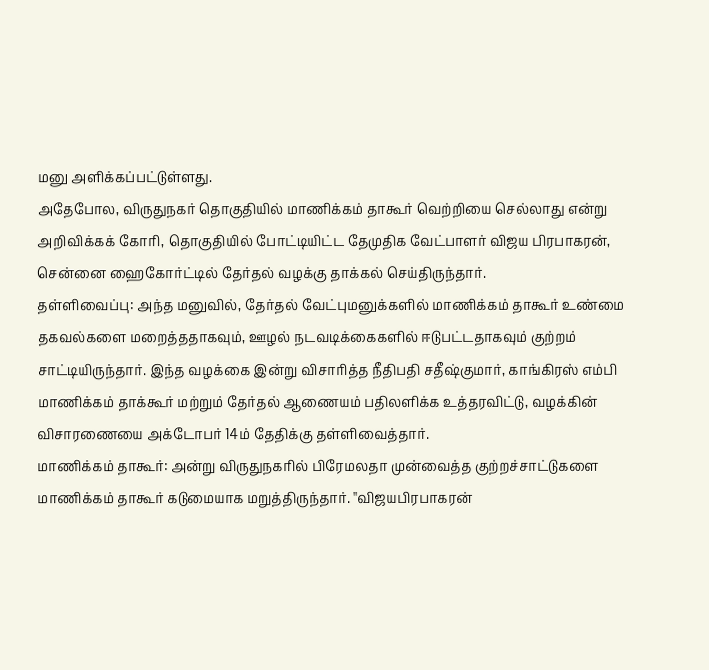மனு அளிக்கப்பட்டுள்ளது.
அதேபோல, விருதுநகர் தொகுதியில் மாணிக்கம் தாகூர் வெற்றியை செல்லாது என்று அறிவிக்கக் கோரி, தொகுதியில் போட்டியிட்ட தேமுதிக வேட்பாளர் விஜய பிரபாகரன், சென்னை ஹைகோர்ட்டில் தேர்தல் வழக்கு தாக்கல் செய்திருந்தார்.
தள்ளிவைப்பு: அந்த மனுவில், தேர்தல் வேட்புமனுக்களில் மாணிக்கம் தாகூர் உண்மை தகவல்களை மறைத்ததாகவும், ஊழல் நடவடிக்கைகளில் ஈடுபட்டதாகவும் குற்றம் சாட்டியிருந்தார். இந்த வழக்கை இன்று விசாரித்த நீதிபதி சதீஷ்குமார், காங்கிரஸ் எம்பி மாணிக்கம் தாக்கூர் மற்றும் தேர்தல் ஆணையம் பதிலளிக்க உத்தரவிட்டு, வழக்கின் விசாரணையை அக்டோபர் 14ம் தேதிக்கு தள்ளிவைத்தார்.
மாணிக்கம் தாகூர்: அன்று விருதுநகரில் பிரேமலதா முன்வைத்த குற்றச்சாட்டுகளை மாணிக்கம் தாகூர் கடுமையாக மறுத்திருந்தார். ''விஜயபிரபாகரன்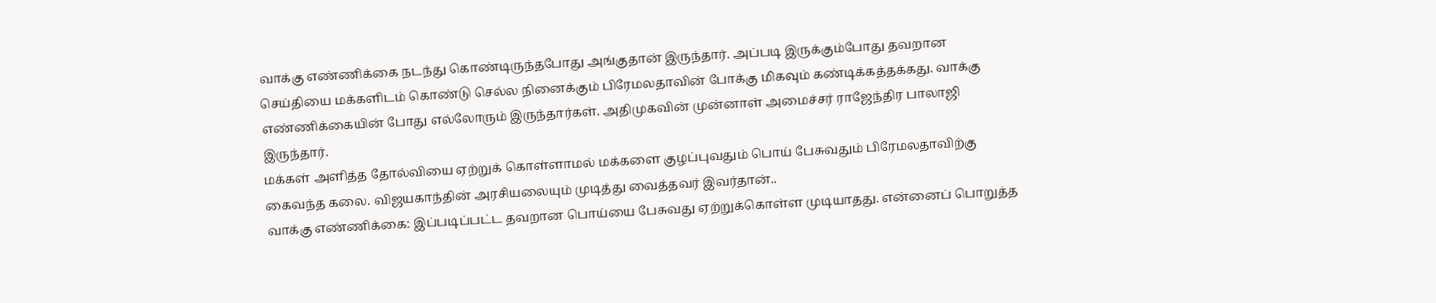வாக்கு எண்ணிக்கை நடந்து கொண்டிருந்தபோது அங்குதான் இருந்தார். அப்படி இருக்கும்போது தவறான செய்தியை மக்களிடம் கொண்டு செல்ல நினைக்கும் பிரேமலதாவின் போக்கு மிகவும் கண்டிக்கத்தக்கது. வாக்கு எண்ணிக்கையின் போது எல்லோரும் இருந்தார்கள். அதிமுகவின் முன்னாள் அமைச்சர் ராஜேந்திர பாலாஜி இருந்தார்.
மக்கள் அளித்த தோல்வியை ஏற்றுக் கொள்ளாமல் மக்களை குழப்புவதும் பொய் பேசுவதும் பிரேமலதாவிற்கு கைவந்த கலை. விஜயகாந்தின் அரசியலையும் முடித்து வைத்தவர் இவர்தான்..
வாக்கு எண்ணிக்கை: இப்படிப்பட்ட தவறான பொய்யை பேசுவது ஏற்றுக்கொள்ள முடியாதது. என்னைப் பொறுத்த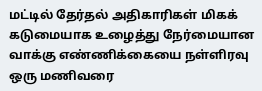மட்டில் தேர்தல் அதிகாரிகள் மிகக் கடுமையாக உழைத்து நேர்மையான வாக்கு எண்ணிக்கையை நள்ளிரவு ஒரு மணிவரை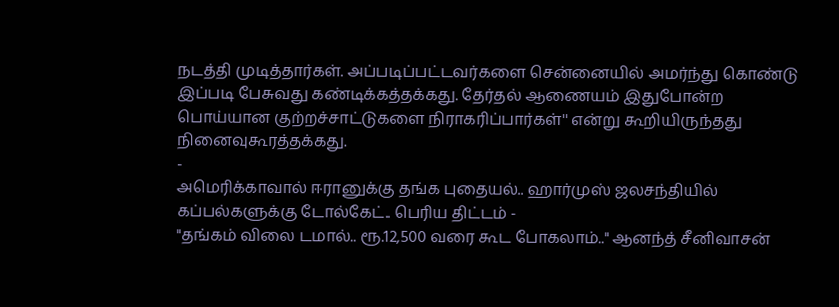நடத்தி முடித்தார்கள். அப்படிப்பட்டவர்களை சென்னையில் அமர்ந்து கொண்டு இப்படி பேசுவது கண்டிக்கத்தக்கது. தேர்தல் ஆணையம் இதுபோன்ற பொய்யான குற்றச்சாட்டுகளை நிராகரிப்பார்கள்'' என்று கூறியிருந்தது நினைவுகூரத்தக்கது.
-
அமெரிக்காவால் ஈரானுக்கு தங்க புதையல்.. ஹார்முஸ் ஜலசந்தியில் கப்பல்களுக்கு டோல்கேட்.. பெரிய திட்டம் -
"தங்கம் விலை டமால்.. ரூ.12,500 வரை கூட போகலாம்.." ஆனந்த் சீனிவாசன்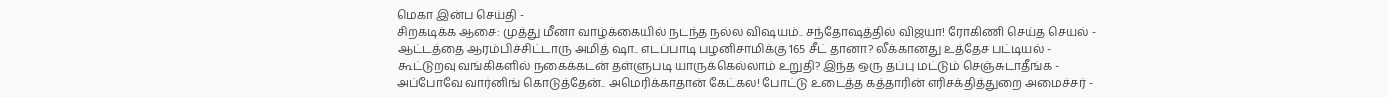மெகா இன்ப செய்தி -
சிறகடிக்க ஆசை: முத்து மீனா வாழ்க்கையில் நடந்த நல்ல விஷயம்.. சந்தோஷத்தில் விஜயா! ரோகிணி செய்த செயல் -
ஆட்டத்தை ஆரம்பிச்சிட்டாரு அமித் ஷா.. எடப்பாடி பழனிசாமிக்கு 165 சீட் தானா? லீக்கானது உத்தேச பட்டியல் -
கூட்டுறவு வங்கிகளில் நகைக்கடன் தள்ளுபடி யாருக்கெல்லாம் உறுதி? இந்த ஒரு தப்பு மட்டும் செஞ்சுடாதீங்க -
அப்போவே வார்னிங் கொடுத்தேன்.. அமெரிக்காதான் கேட்கல! போட்டு உடைத்த கத்தாரின் எரிசக்தித்துறை அமைச்சர் -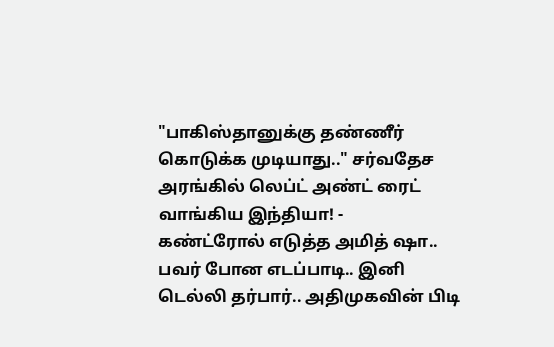"பாகிஸ்தானுக்கு தண்ணீர் கொடுக்க முடியாது.." சர்வதேச அரங்கில் லெப்ட் அண்ட் ரைட் வாங்கிய இந்தியா! -
கண்ட்ரோல் எடுத்த அமித் ஷா.. பவர் போன எடப்பாடி.. இனி டெல்லி தர்பார்.. அதிமுகவின் பிடி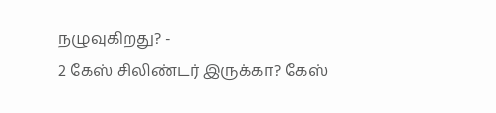நழுவுகிறது? -
2 கேஸ் சிலிண்டர் இருக்கா? கேஸ்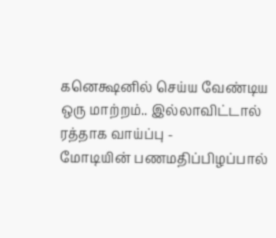கனெக்ஷனில் செய்ய வேண்டிய ஒரு மாற்றம்.. இல்லாவிட்டால் ரத்தாக வாய்ப்பு -
மோடியின் பணமதிப்பிழப்பால்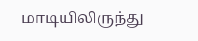மாடியிலிருந்து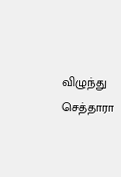விழுந்து செத்தாரா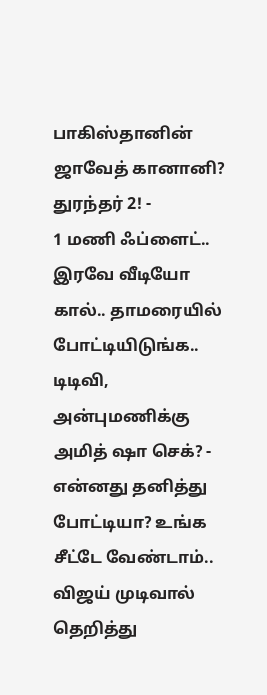பாகிஸ்தானின் ஜாவேத் கானானி? துரந்தர் 2! -
1 மணி ஃப்ளைட்.. இரவே வீடியோ கால்.. தாமரையில் போட்டியிடுங்க.. டிடிவி, அன்புமணிக்கு அமித் ஷா செக்? -
என்னது தனித்து போட்டியா? உங்க சீட்டே வேண்டாம்.. விஜய் முடிவால் தெறித்து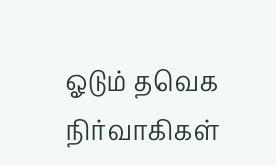ஓடும் தவெக நிர்வாகிகள்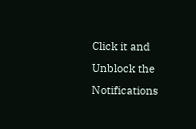Click it and Unblock the Notifications